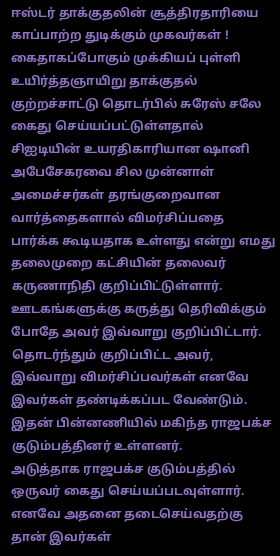ஈஸ்டர் தாக்குதலின் சூத்திரதாரியை காப்பாற்ற துடிக்கும் முகவர்கள் ! கைதாகப்போகும் முக்கியப் புள்ளி
உயிர்த்தஞாயிறு தாக்குதல் குற்றச்சாட்டு தொடர்பில் சுரேஸ் சலே கைது செய்யப்பட்டுள்ளதால் சிஐடியின் உயரதிகாரியான ஷானி அபேசேகரவை சில முன்னாள் அமைச்சர்கள் தரங்குறைவான வார்த்தைகளால் விமர்சிப்பதை பார்க்க கூடியதாக உள்ளது என்று எமது தலைமுறை கட்சியின் தலைவர் கருணாநிதி குறிப்பிட்டுள்ளார்.
ஊடகங்களுக்கு கருத்து தெரிவிக்கும் போதே அவர் இவ்வாறு குறிப்பிட்டார்.
தொடர்ந்தும் குறிப்பிட்ட அவர்,
இவ்வாறு விமர்சிப்பவர்கள் எனவே இவர்கள் தண்டிக்கப்பட வேண்டும். இதன் பின்னணியில் மகிந்த ராஜபக்ச குடும்பத்தினர் உள்ளனர்.
அடுத்தாக ராஜபக்ச குடும்பத்தில் ஒருவர் கைது செய்யப்படவுள்ளார்.
எனவே அதனை தடைசெய்வதற்கு தான் இவர்கள்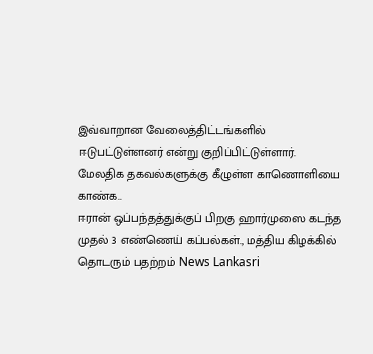இவ்வாறான வேலைத்திட்டங்களில் ஈடுபட்டுள்ளனர் என்று குறிப்பிட்டுள்ளார்.
மேலதிக தகவல்களுக்கு கீழுள்ள காணொளியை காண்க..
ஈரான் ஒப்பந்தத்துக்குப் பிறகு ஹார்முஸை கடந்த முதல் 3 எண்ணெய் கப்பல்கள்., மத்திய கிழக்கில் தொடரும் பதற்றம் News Lankasri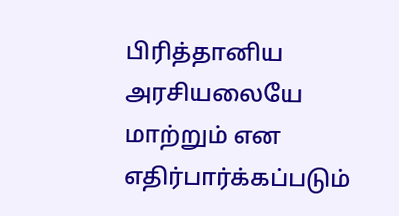பிரித்தானிய அரசியலையே மாற்றும் என எதிர்பார்க்கப்படும்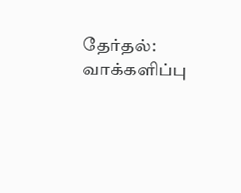தேர்தல்: வாக்களிப்பு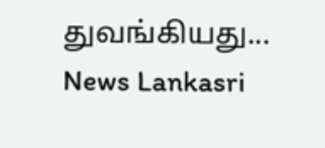துவங்கியது... News Lankasri